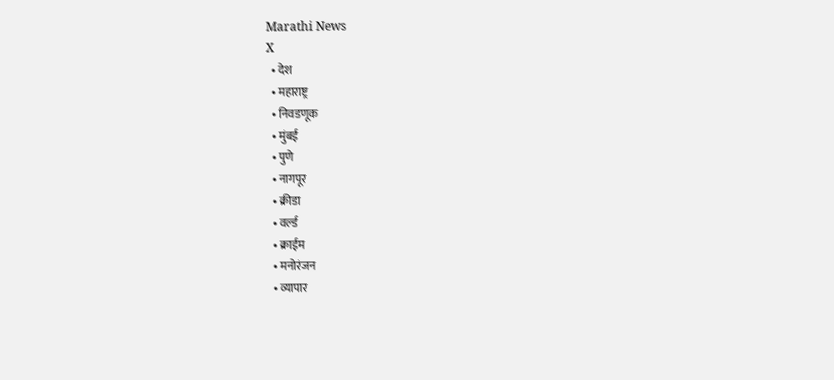Marathi News
X
  • देश
  • महाराष्ट्र
  • निवडणूक
  • मुंबई
  • पुणे
  • नागपूर
  • क्रीडा
  • वर्ल्ड
  • क्राईम
  • मनोरंजन
  • व्यापार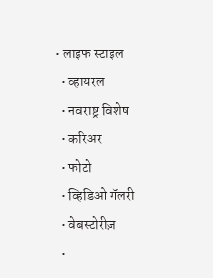• लाइफ स्टाइल
  • व्हायरल
  • नवराष्ट्र विशेष
  • करिअर
  • फोटो
  • व्हिडिओ गॅलरी
  • वेबस्टोरीज़
  •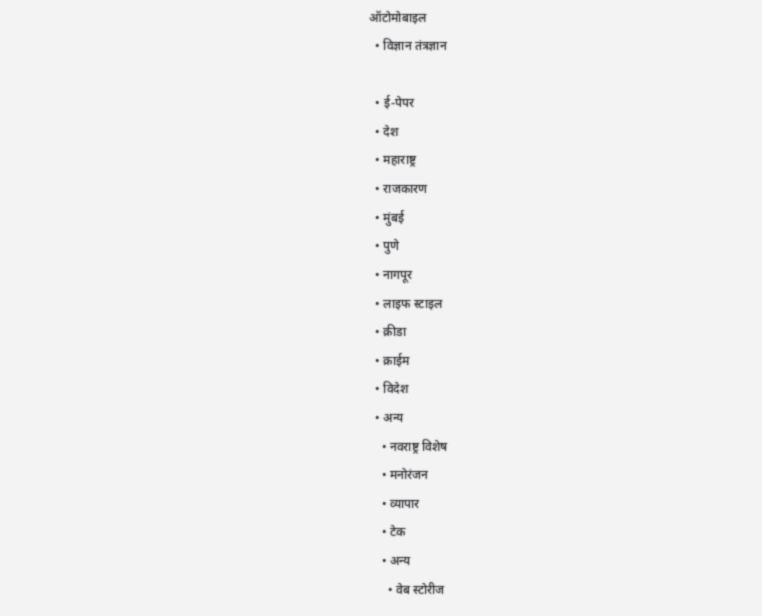ऑटोमोबाइल
  • विज्ञान तंत्रज्ञान

  • ई-पेपर
  • देश
  • महाराष्ट्र
  • राजकारण
  • मुंबई
  • पुणे
  • नागपूर
  • लाइफ स्टाइल
  • क्रीडा
  • क्राईम
  • विदेश
  • अन्य
    • नवराष्ट्र विशेष
    • मनोरंजन
    • व्यापार
    • टेक
    • अन्य
      • वेब स्टोरीज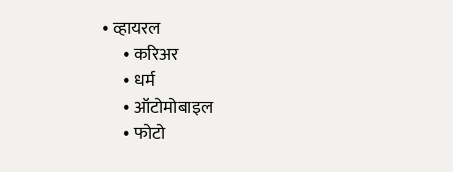• व्हायरल
      • करिअर
      • धर्म
      • ऑटोमोबाइल
      • फोटो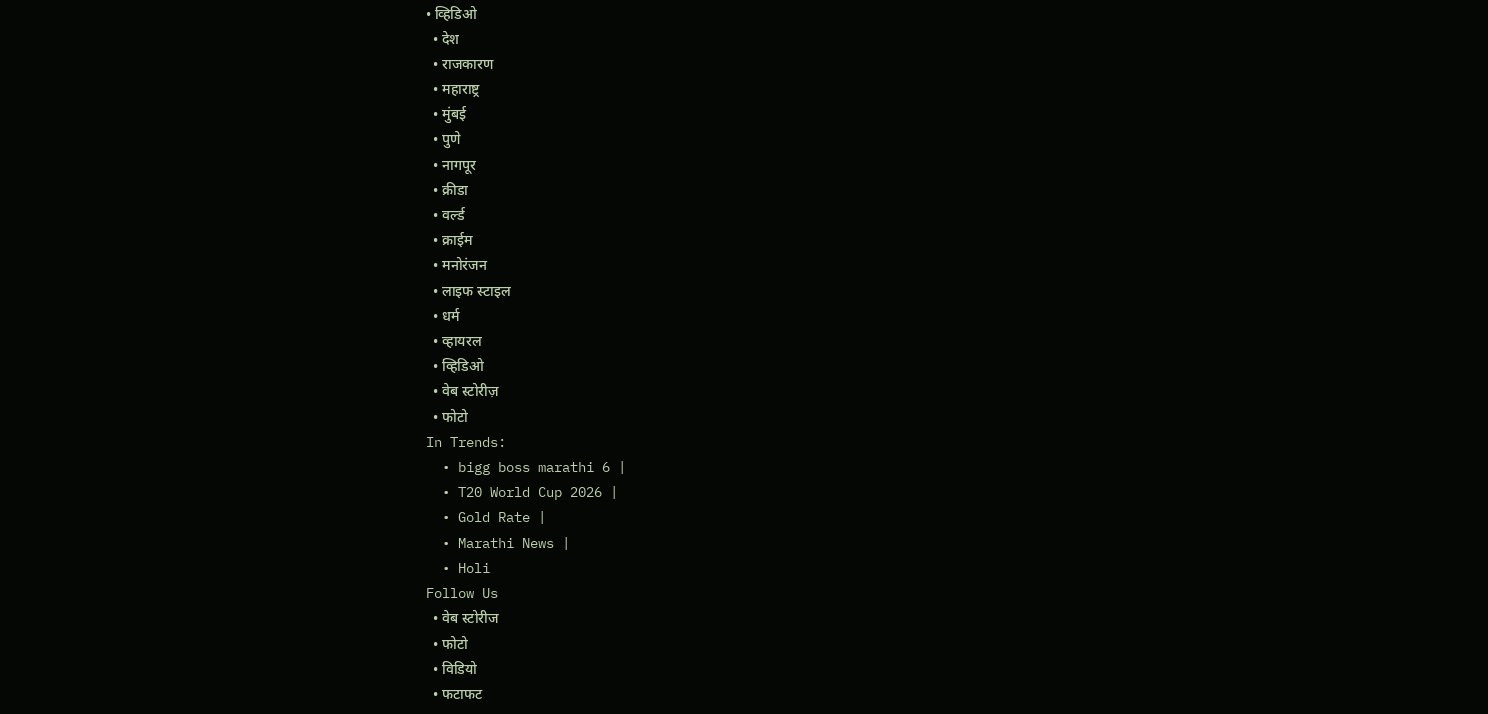• व्हिडिओ
  • देश
  • राजकारण
  • महाराष्ट्र
  • मुंबई
  • पुणे
  • नागपूर
  • क्रीडा
  • वर्ल्ड
  • क्राईम
  • मनोरंजन
  • लाइफ स्टाइल
  • धर्म
  • व्हायरल
  • व्हिडिओ
  • वेब स्टोरीज़
  • फोटो
In Trends:
  • bigg boss marathi 6 |
  • T20 World Cup 2026 |
  • Gold Rate |
  • Marathi News |
  • Holi
Follow Us
  • वेब स्टोरीज
  • फोटो
  • विडियो
  • फटाफट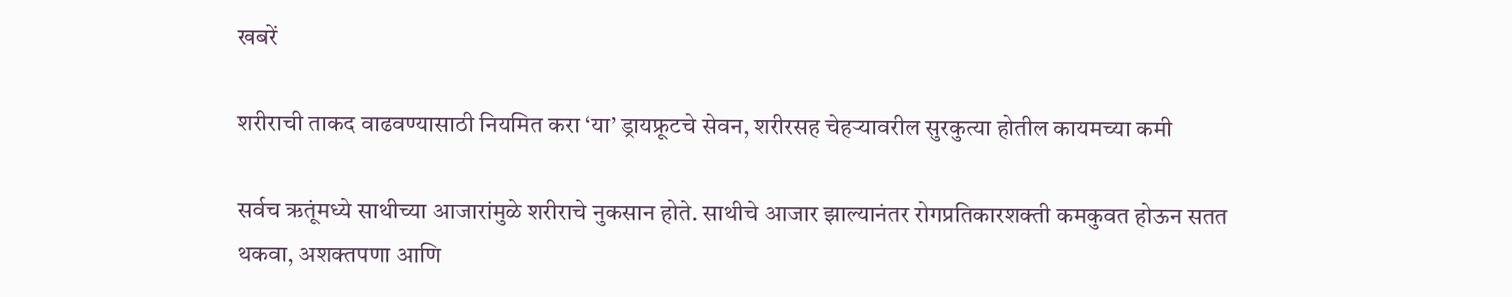खबरें

शरीराची ताकद वाढवण्यासाठी नियमित करा ‘या’ ड्रायफ्रूटचे सेवन, शरीरसह चेहऱ्यावरील सुरकुत्या होतील कायमच्या कमी

सर्वच ऋतूंमध्ये साथीच्या आजारांमुळे शरीराचे नुकसान होते. साथीचे आजार झाल्यानंतर रोगप्रतिकारशक्ती कमकुवत होऊन सतत थकवा, अशक्तपणा आणि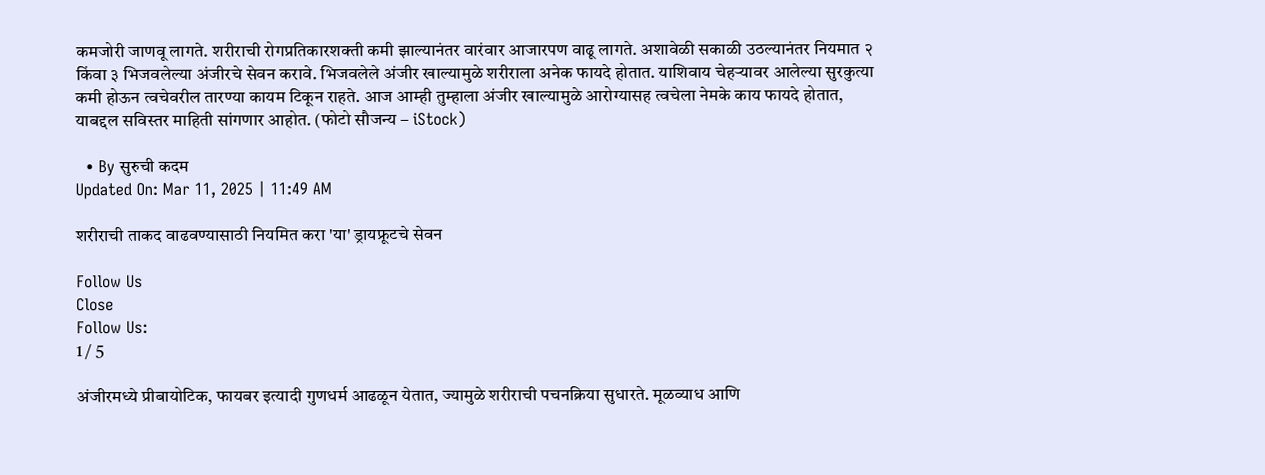कमजोरी जाणवू लागते. शरीराची रोगप्रतिकारशक्ती कमी झाल्यानंतर वारंवार आजारपण वाढू लागते. अशावेळी सकाळी उठल्यानंतर नियमात २ किंवा ३ भिजवलेल्या अंजीरचे सेवन करावे. भिजवलेले अंजीर खाल्यामुळे शरीराला अनेक फायदे होतात. याशिवाय चेहऱ्यावर आलेल्या सुरकुत्या कमी होऊन त्वचेवरील तारण्या कायम टिकून राहते. आज आम्ही तुम्हाला अंजीर खाल्यामुळे आरोग्यासह त्वचेला नेमके काय फायदे होतात, याबद्दल सविस्तर माहिती सांगणार आहोत. (फोटो सौजन्य – iStock)

  • By सुरुची कदम
Updated On: Mar 11, 2025 | 11:49 AM

शरीराची ताकद वाढवण्यासाठी नियमित करा 'या' ड्रायफ्रूटचे सेवन

Follow Us
Close
Follow Us:
1 / 5

अंजीरमध्ये प्रीबायोटिक, फायबर इत्यादी गुणधर्म आढळून येतात, ज्यामुळे शरीराची पचनक्रिया सुधारते. मूळव्याध आणि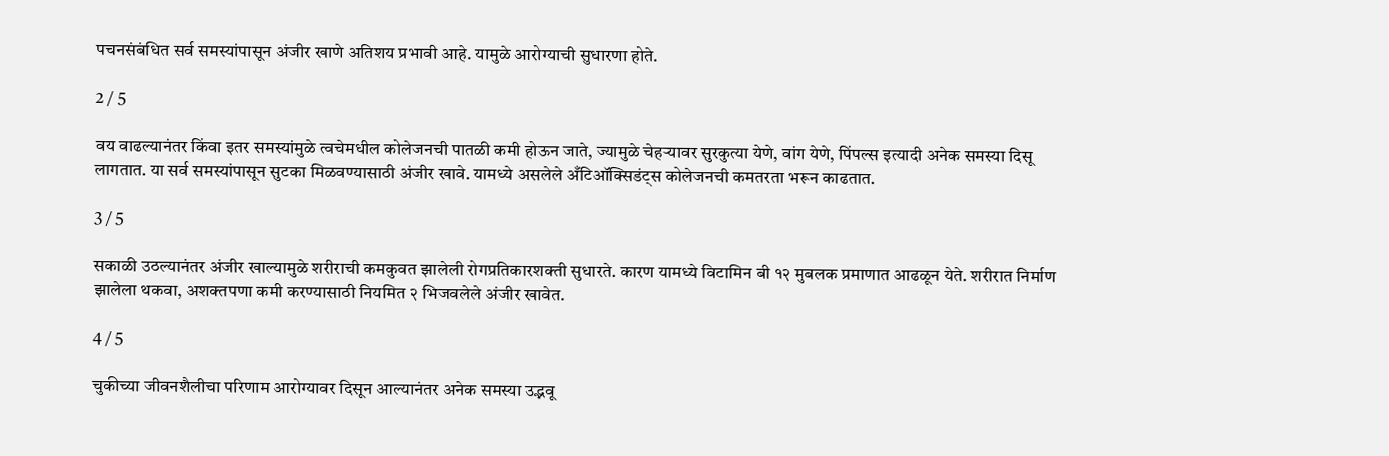पचनसंबंधित सर्व समस्यांपासून अंजीर खाणे अतिशय प्रभावी आहे. यामुळे आरोग्याची सुधारणा होते.

2 / 5

वय वाढल्यानंतर किंवा इतर समस्यांमुळे त्वचेमधील कोलेजनची पातळी कमी होऊन जाते, ज्यामुळे चेहऱ्यावर सुरकुत्या येणे, वांग येणे, पिंपल्स इत्यादी अनेक समस्या दिसू लागतात. या सर्व समस्यांपासून सुटका मिळवण्यासाठी अंजीर खावे. यामध्ये असलेले अँटिऑक्सिडंट्स कोलेजनची कमतरता भरून काढतात.

3 / 5

सकाळी उठल्यानंतर अंजीर खाल्यामुळे शरीराची कमकुवत झालेली रोगप्रतिकारशक्ती सुधारते. कारण यामध्ये विटामिन बी १२ मुबलक प्रमाणात आढळून येते. शरीरात निर्माण झालेला थकवा, अशक्तपणा कमी करण्यासाठी नियमित २ भिजवलेले अंजीर खावेत.

4 / 5

चुकीच्या जीवनशैलीचा परिणाम आरोग्यावर दिसून आल्यानंतर अनेक समस्या उद्भवू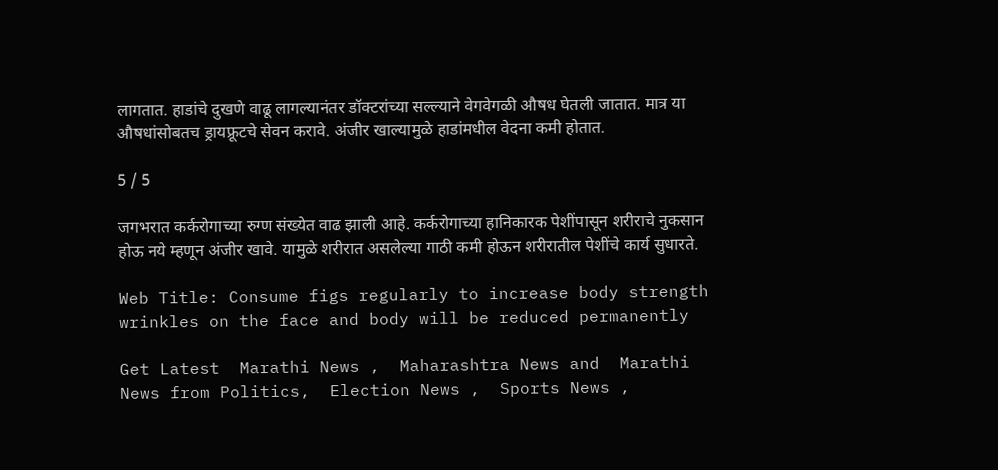लागतात. हाडांचे दुखणे वाढू लागल्यानंतर डॉक्टरांच्या सल्ल्याने वेगवेगळी औषध घेतली जातात. मात्र या औषधांसोबतच ड्रायफ्रूटचे सेवन करावे. अंजीर खाल्यामुळे हाडांमधील वेदना कमी होतात.

5 / 5

जगभरात कर्करोगाच्या रुग्ण संख्येत वाढ झाली आहे. कर्करोगाच्या हानिकारक पेशींपासून शरीराचे नुकसान होऊ नये म्हणून अंजीर खावे. यामुळे शरीरात असलेल्या गाठी कमी होऊन शरीरातील पेशींचे कार्य सुधारते.

Web Title: Consume figs regularly to increase body strength wrinkles on the face and body will be reduced permanently

Get Latest  Marathi News ,  Maharashtra News and  Marathi News from Politics,  Election News ,  Sports News ,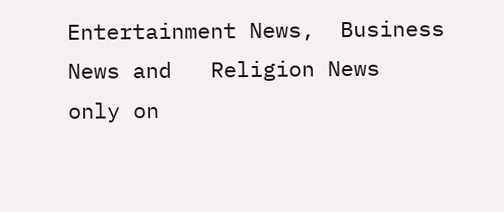Entertainment News,  Business News and   Religion News  only on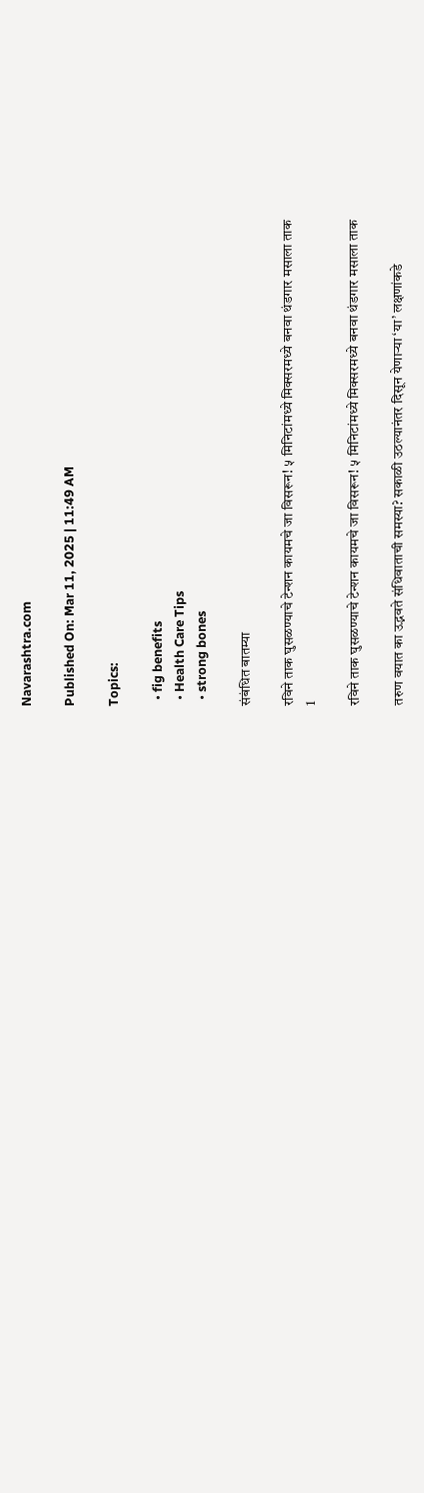Navarashtra.com

Published On: Mar 11, 2025 | 11:49 AM

Topics:

  • fig benefits
  • Health Care Tips
  • strong bones

संबंधित बातम्या

रविने ताक घुसळण्याचे टेन्शन कायमचे जा विसरून! ५ मिनिटांमध्ये मिक्सरमध्ये बनवा थंडगार मसाला ताक
1

रविने ताक घुसळण्याचे टेन्शन कायमचे जा विसरून! ५ मिनिटांमध्ये मिक्सरमध्ये बनवा थंडगार मसाला ताक

तरुण वयात का उद्भवते संधिवाताची समस्या? सकाळी उठल्यानंतर दिसून येणाऱ्या ‘या’ लक्षणांकडे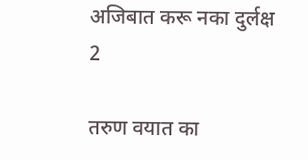अजिबात करू नका दुर्लक्ष
2

तरुण वयात का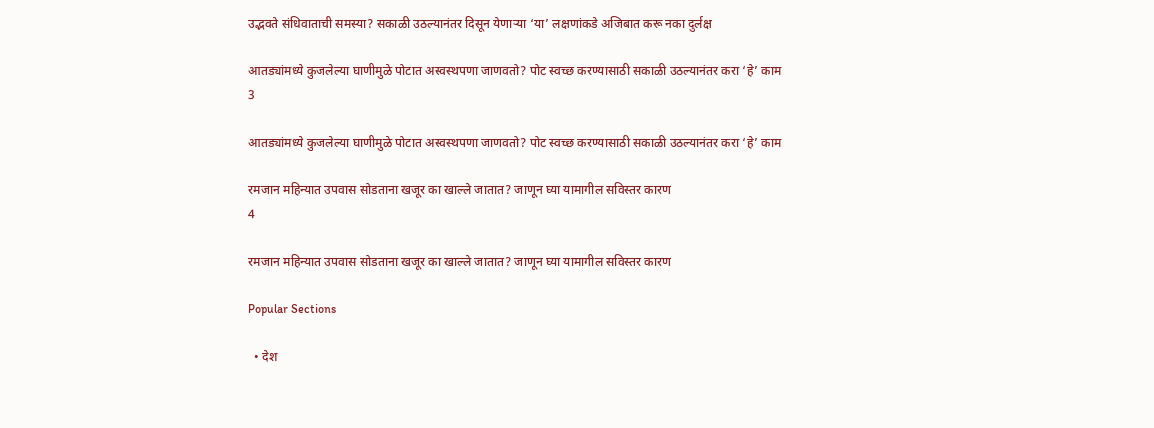उद्भवते संधिवाताची समस्या? सकाळी उठल्यानंतर दिसून येणाऱ्या ‘या’ लक्षणांकडे अजिबात करू नका दुर्लक्ष

आतड्यांमध्ये कुजलेल्या घाणीमुळे पोटात अस्वस्थपणा जाणवतो? पोट स्वच्छ करण्यासाठी सकाळी उठल्यानंतर करा ‘हे’ काम
3

आतड्यांमध्ये कुजलेल्या घाणीमुळे पोटात अस्वस्थपणा जाणवतो? पोट स्वच्छ करण्यासाठी सकाळी उठल्यानंतर करा ‘हे’ काम

रमजान महिन्यात उपवास सोडताना खजूर का खाल्ले जातात? जाणून घ्या यामागील सविस्तर कारण
4

रमजान महिन्यात उपवास सोडताना खजूर का खाल्ले जातात? जाणून घ्या यामागील सविस्तर कारण

Popular Sections

  • देश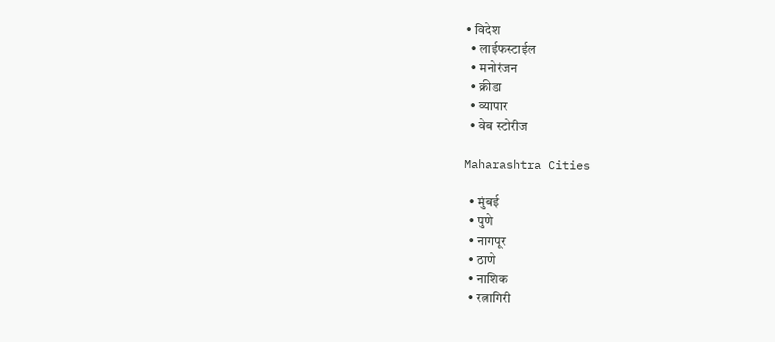• विदेश
  • लाईफस्टाईल
  • मनोरंजन
  • क्रीडा
  • व्यापार
  • वेब स्टोरीज

Maharashtra Cities

  • मुंबई
  • पुणे
  • नागपूर
  • ठाणे
  • नाशिक
  • रत्नागिरी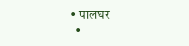• पालघर
  •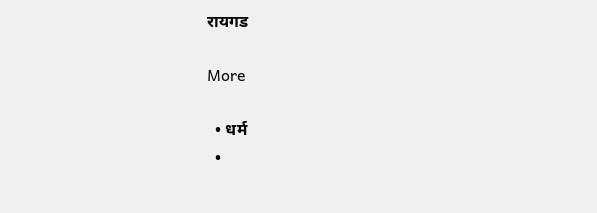रायगड

More

  • धर्म
  •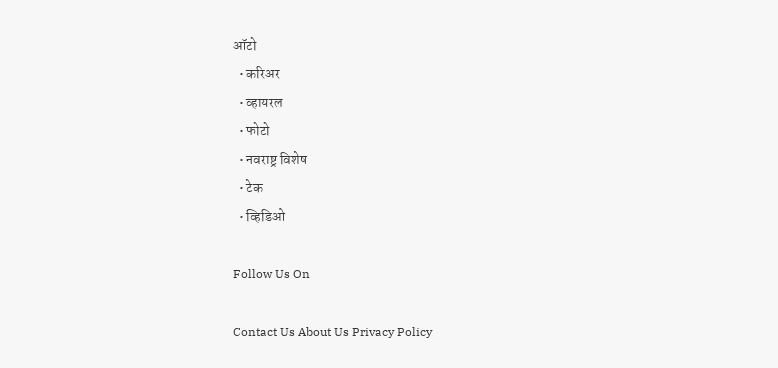ऑटो
  • करिअर
  • व्हायरल
  • फोटो
  • नवराष्ट्र विशेष
  • टेक
  • व्हिडिओ

Follow Us On

Contact Us About Us Privacy Policy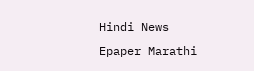Hindi News Epaper Marathi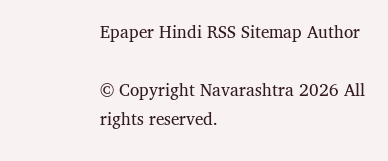Epaper Hindi RSS Sitemap Author

© Copyright Navarashtra 2026 All rights reserved.